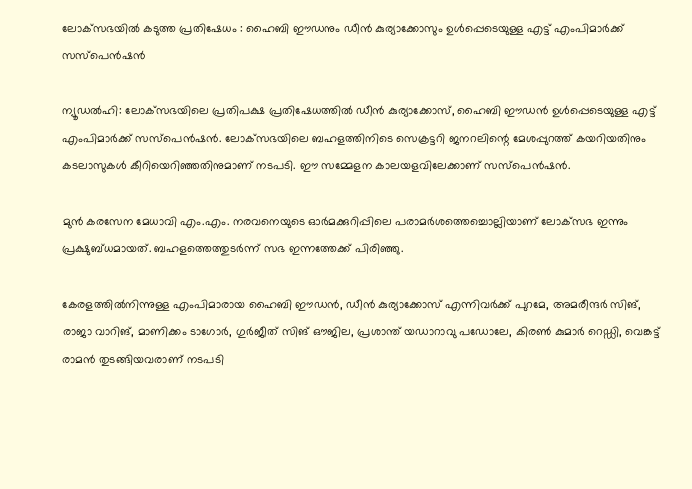ലോക്‌സഭയിൽ കടുത്ത പ്രതിഷേധം : ഹൈബി ഈഡനും ഡീൻ കുര്യാക്കോസും ഉൾപ്പെടെയുള്ള എട്ട് എംപിമാർക്ക് സസ്‌പെൻഷൻ

ന്യൂഡൽഹി: ലോക്‌സഭയിലെ പ്രതിപക്ഷ പ്രതിഷേധത്തിൽ ഡീൻ കുര്യാക്കോസ്, ഹൈബി ഈഡൻ ഉൾപ്പെടെയുള്ള എട്ട് എംപിമാർക്ക് സസ്‌പെൻഷൻ. ലോക്‌സഭയിലെ ബഹളത്തിനിടെ സെക്രട്ടറി ജനറലിന്റെ മേശപ്പുറത്ത് കയറിയതിനും കടലാസുകൾ കീറിയെറിഞ്ഞതിനുമാണ് നടപടി. ഈ സമ്മേളന കാലയളവിലേക്കാണ് സസ്‌പെൻഷൻ.

മുൻ കരസേന മേധാവി എം.എം. നരവനെയുടെ ഓർമക്കുറിപ്പിലെ പരാമർശത്തെച്ചൊല്ലിയാണ് ലോക്‌സഭ ഇന്നും പ്രക്ഷുബ്ധമായത്. ബഹളത്തെത്തുടർന്ന് സഭ ഇന്നത്തേക്ക് പിരിഞ്ഞു.

കേരളത്തിൽനിന്നുള്ള എംപിമാരായ ഹൈബി ഈഡൻ, ഡീൻ കുര്യാക്കോസ് എന്നിവർക്ക് പുറമേ, അമരീന്ദർ സിങ്, രാജാ വാറിങ്, മാണിക്കം ടാഗോർ, ഗുർജീത് സിങ് ഔജില, പ്രശാന്ത് യഡാറാവു പഡോലേ, കിരൺ കുമാർ റെഡ്ഡി, വെങ്കട്ട് രാമൻ തുടങ്ങിയവരാണ് നടപടി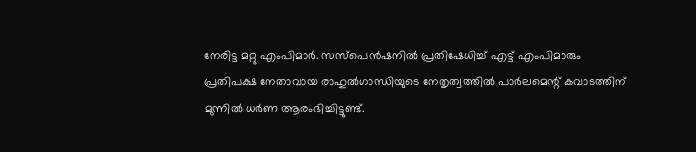നേരിട്ട മറ്റു എംപിമാർ. സസ്‌പെൻഷനിൽ പ്രതിഷേധിച്ച് എട്ട് എംപിമാരും പ്രതിപക്ഷ നേതാവായ രാഹുൽഗാന്ധിയുടെ നേതൃത്വത്തിൽ പാർലമെന്റ് കവാടത്തിന് മുന്നിൽ ധർണ ആരംഭിച്ചിട്ടുണ്ട്.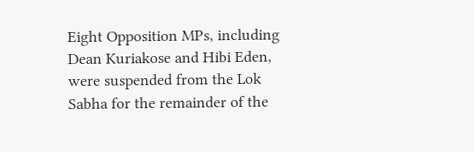Eight Opposition MPs, including Dean Kuriakose and Hibi Eden, were suspended from the Lok Sabha for the remainder of the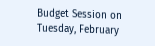Budget Session on Tuesday, February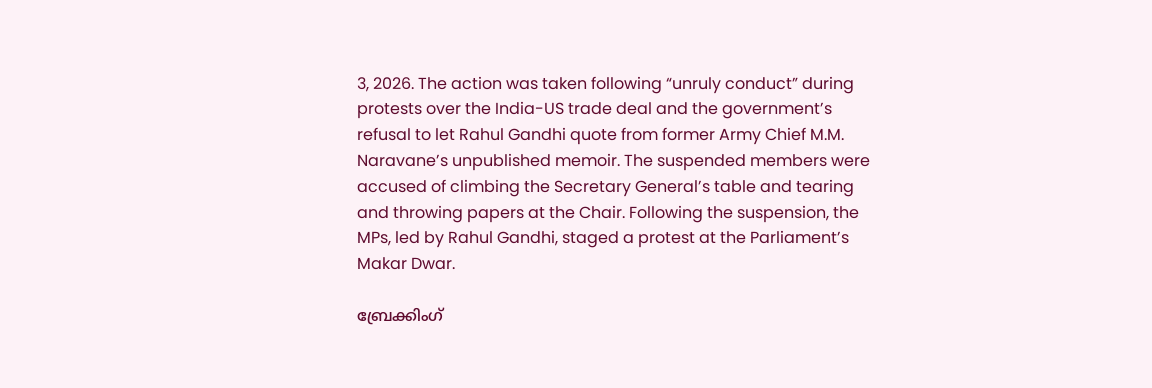3, 2026. The action was taken following “unruly conduct” during protests over the India-US trade deal and the government’s refusal to let Rahul Gandhi quote from former Army Chief M.M. Naravane’s unpublished memoir. The suspended members were accused of climbing the Secretary General’s table and tearing and throwing papers at the Chair. Following the suspension, the MPs, led by Rahul Gandhi, staged a protest at the Parliament’s Makar Dwar.

ബ്രേക്കിംഗ്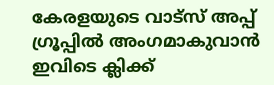കേരളയുടെ വാട്സ് അപ്പ് ഗ്രൂപ്പിൽ അംഗമാകുവാൻ ഇവിടെ ക്ലിക്ക്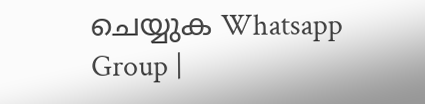ചെയ്യുക Whatsapp Group |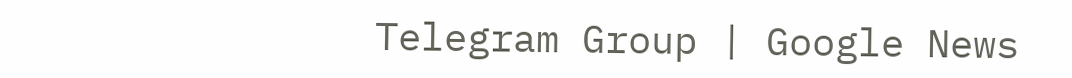Telegram Group | Google News